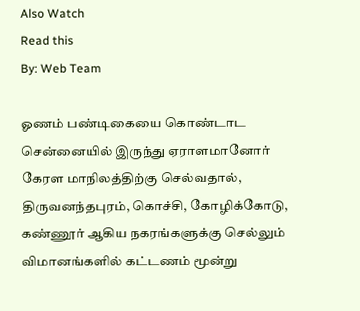Also Watch
Read this
By: Web Team

ஓணம் பண்டிகையை கொண்டாட சென்னையில் இருந்து ஏராளமானோர் கேரள மாநிலத்திற்கு செல்வதால், திருவனந்தபுரம், கொச்சி, கோழிக்கோடு, கண்ணூர் ஆகிய நகரங்களுக்கு செல்லும் விமானங்களில் கட்டணம் மூன்று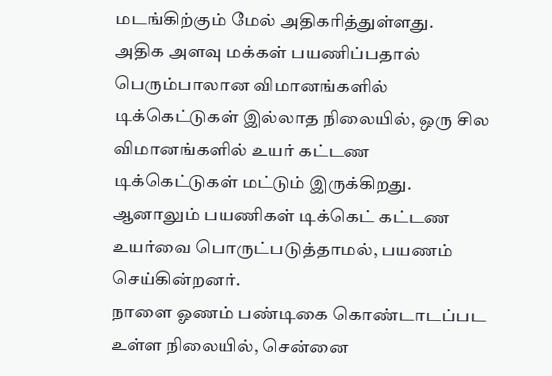மடங்கிற்கும் மேல் அதிகரித்துள்ளது.
அதிக அளவு மக்கள் பயணிப்பதால் பெரும்பாலான விமானங்களில் டிக்கெட்டுகள் இல்லாத நிலையில், ஒரு சில விமானங்களில் உயர் கட்டண டிக்கெட்டுகள் மட்டும் இருக்கிறது.
ஆனாலும் பயணிகள் டிக்கெட் கட்டண உயர்வை பொருட்படுத்தாமல், பயணம் செய்கின்றனர்.
நாளை ஓணம் பண்டிகை கொண்டாடப்பட உள்ள நிலையில், சென்னை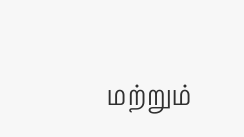மற்றும்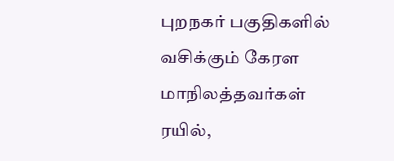புறநகர் பகுதிகளில் வசிக்கும் கேரள மாநிலத்தவர்கள் ரயில்,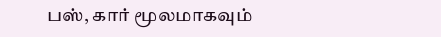பஸ், கார் மூலமாகவும்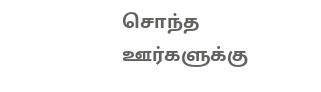சொந்த ஊர்களுக்கு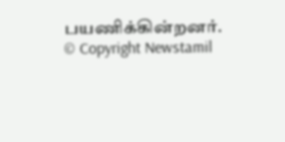பயணிக்கின்றனர்.
© Copyright Newstamil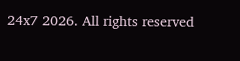24x7 2026. All rights reserved